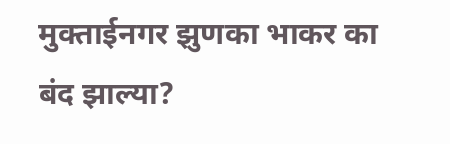मुक्ताईनगर झुणका भाकर का बंद झाल्या?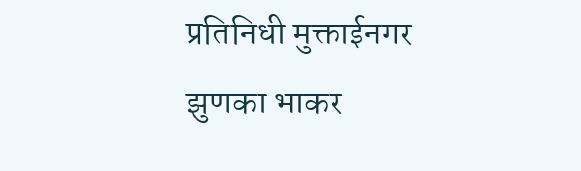प्रतिनिधी मुक्ताईनगर
झुणका भाकर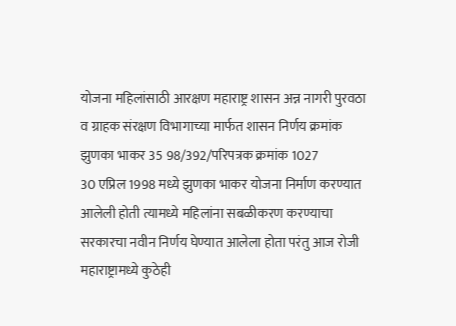योजना महिलांसाठी आरक्षण महाराष्ट्र शासन अन्न नागरी पुरवठा व ग्राहक संरक्षण विभागाच्या मार्फत शासन निर्णय क्रमांक झुणका भाकर 35 98/392/परिपत्रक क्रमांक 1027
30 एप्रिल 1998 मध्ये झुणका भाकर योजना निर्माण करण्यात आलेली होती त्यामध्ये महिलांना सबळीकरण करण्याचा सरकारचा नवीन निर्णय घेण्यात आलेला होता परंतु आज रोजी महाराष्ट्रामध्ये कुठेही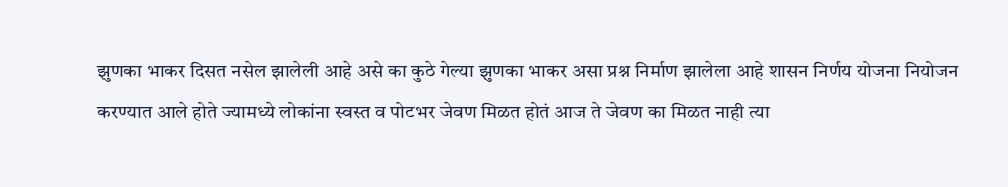झुणका भाकर दिसत नसेल झालेली आहे असे का कुठे गेल्या झुणका भाकर असा प्रश्न निर्माण झालेला आहे शासन निर्णय योजना नियोजन करण्यात आले होते ज्यामध्ये लोकांना स्वस्त व पोटभर जेवण मिळत होतं आज ते जेवण का मिळत नाही त्या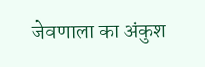जेवणाला का अंकुश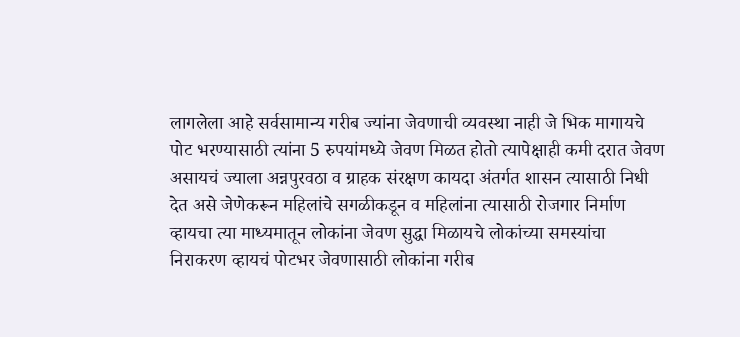लागलेला आहे सर्वसामान्य गरीब ज्यांना जेवणाची व्यवस्था नाही जे भिक मागायचे पोट भरण्यासाठी त्यांना 5 रुपयांमध्ये जेवण मिळत होतो त्यापेक्षाही कमी दरात जेवण असायचं ज्याला अन्नपुरवठा व ग्राहक संरक्षण कायदा अंतर्गत शासन त्यासाठी निधी देत असे जेणेकरून महिलांचे सगळीकडून व महिलांना त्यासाठी रोजगार निर्माण व्हायचा त्या माध्यमातून लोकांना जेवण सुद्धा मिळायचे लोकांच्या समस्यांचा निराकरण व्हायचं पोटभर जेवणासाठी लोकांना गरीब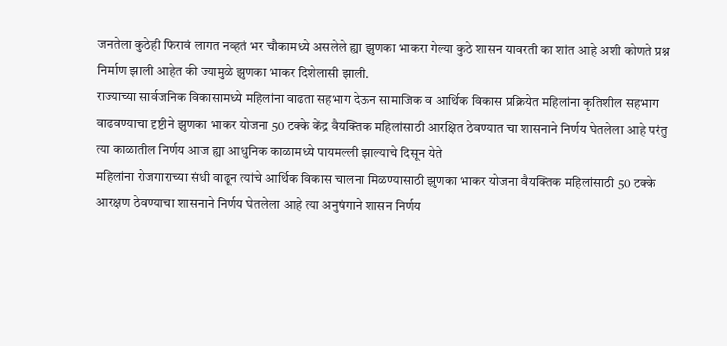जनतेला कुठेही फिरावं लागत नव्हतं भर चौकामध्ये असलेले ह्या झुणका भाकरा गेल्या कुठे शासन यावरती का शांत आहे अशी कोणते प्रश्न निर्माण झाली आहेत की ज्यामुळे झुणका भाकर दिशेलासी झाली.
राज्याच्या सार्वजनिक विकासामध्ये महिलांना वाढता सहभाग देऊन सामाजिक व आर्थिक विकास प्रक्रियेत महिलांना कृतिशील सहभाग वाढवण्याचा दृष्टीने झुणका भाकर योजना 50 टक्के केंद्र वैयक्तिक महिलांसाठी आरक्षित ठेवण्यात चा शासनाने निर्णय घेतलेला आहे परंतु त्या काळातील निर्णय आज ह्या आधुनिक काळामध्ये पायमल्ली झाल्याचे दिसून येते
महिलांना रोजगाराच्या संधी वाढून त्यांचे आर्थिक विकास चालना मिळण्यासाठी झुणका भाकर योजना वैयक्तिक महिलांसाठी 50 टक्के आरक्षण ठेवण्याचा शासनाने निर्णय घेतलेला आहे त्या अनुषंगाने शासन निर्णय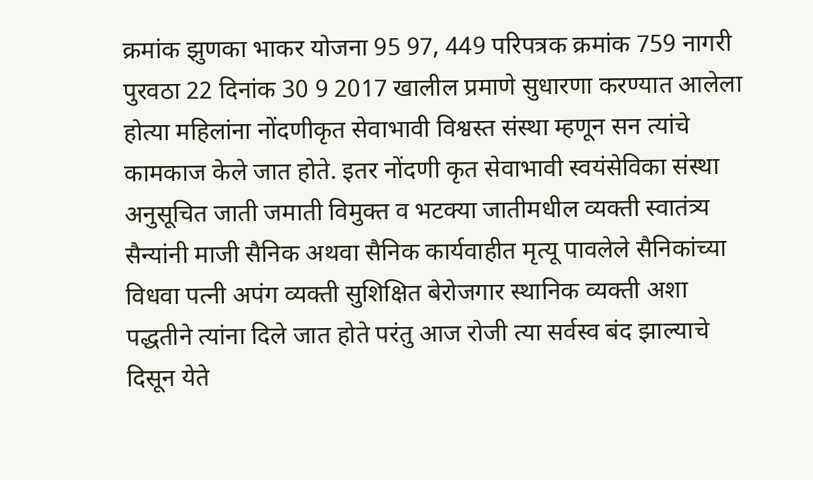क्रमांक झुणका भाकर योजना 95 97, 449 परिपत्रक क्रमांक 759 नागरी पुरवठा 22 दिनांक 30 9 2017 खालील प्रमाणे सुधारणा करण्यात आलेला होत्या महिलांना नोंदणीकृत सेवाभावी विश्वस्त संस्था म्हणून सन त्यांचे कामकाज केले जात होते. इतर नोंदणी कृत सेवाभावी स्वयंसेविका संस्था अनुसूचित जाती जमाती विमुक्त व भटक्या जातीमधील व्यक्ती स्वातंत्र्य सैन्यांनी माजी सैनिक अथवा सैनिक कार्यवाहीत मृत्यू पावलेले सैनिकांच्या विधवा पत्नी अपंग व्यक्ती सुशिक्षित बेरोजगार स्थानिक व्यक्ती अशा पद्धतीने त्यांना दिले जात होते परंतु आज रोजी त्या सर्वस्व बंद झाल्याचे दिसून येते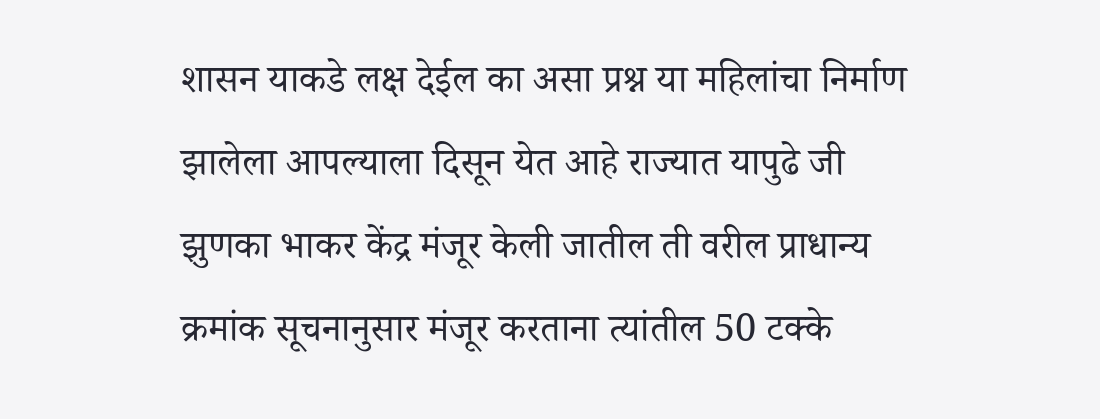शासन याकडे लक्ष देईल का असा प्रश्न या महिलांचा निर्माण झालेला आपल्याला दिसून येत आहे राज्यात यापुढे जी झुणका भाकर केंद्र मंजूर केली जातील ती वरील प्राधान्य क्रमांक सूचनानुसार मंजूर करताना त्यांतील 50 टक्के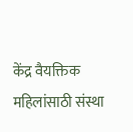केंद्र वैयक्तिक महिलांसाठी संस्था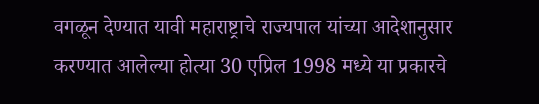वगळून देण्यात यावी महाराष्ट्राचे राज्यपाल यांच्या आदेशानुसार करण्यात आलेल्या होत्या 30 एप्रिल 1998 मध्ये या प्रकारचे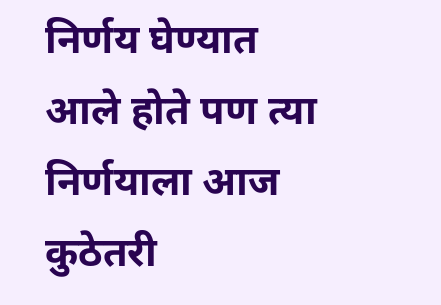निर्णय घेण्यात आले होते पण त्या निर्णयाला आज कुठेतरी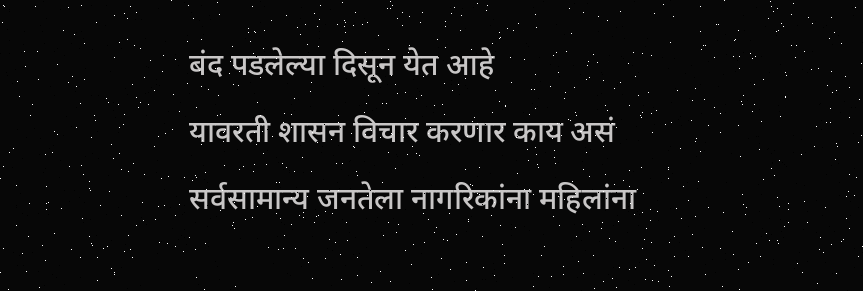बंद पडलेल्या दिसून येत आहे
यावरती शासन विचार करणार काय असं सर्वसामान्य जनतेला नागरिकांना महिलांना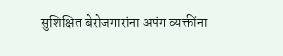सुशिक्षित बेरोजगारांना अपंग व्यक्तींना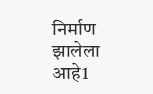निर्माण झालेला आहे1